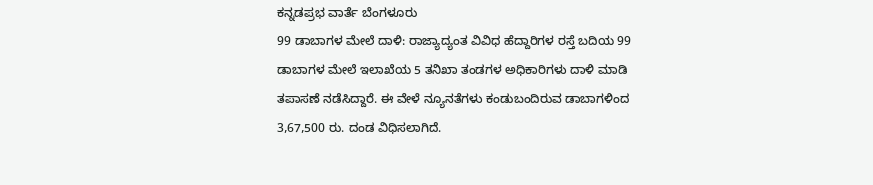ಕನ್ನಡಪ್ರಭ ವಾರ್ತೆ ಬೆಂಗಳೂರು
99 ಡಾಬಾಗಳ ಮೇಲೆ ದಾಳಿ: ರಾಜ್ಯಾದ್ಯಂತ ವಿವಿಧ ಹೆದ್ದಾರಿಗಳ ರಸ್ತೆ ಬದಿಯ 99 ಡಾಬಾಗಳ ಮೇಲೆ ಇಲಾಖೆಯ 5 ತನಿಖಾ ತಂಡಗಳ ಅಧಿಕಾರಿಗಳು ದಾಳಿ ಮಾಡಿ ತಪಾಸಣೆ ನಡೆಸಿದ್ದಾರೆ. ಈ ವೇಳೆ ನ್ಯೂನತೆಗಳು ಕಂಡುಬಂದಿರುವ ಡಾಬಾಗಳಿಂದ 3,67,500 ರು. ದಂಡ ವಿಧಿಸಲಾಗಿದೆ.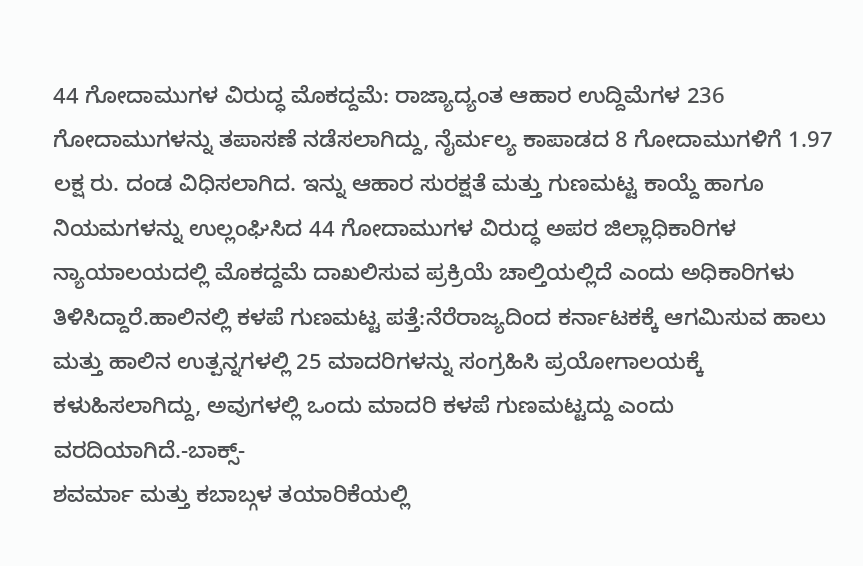44 ಗೋದಾಮುಗಳ ವಿರುದ್ಧ ಮೊಕದ್ದಮೆ: ರಾಜ್ಯಾದ್ಯಂತ ಆಹಾರ ಉದ್ದಿಮೆಗಳ 236 ಗೋದಾಮುಗಳನ್ನು ತಪಾಸಣೆ ನಡೆಸಲಾಗಿದ್ದು, ನೈರ್ಮಲ್ಯ ಕಾಪಾಡದ 8 ಗೋದಾಮುಗಳಿಗೆ 1.97 ಲಕ್ಷ ರು. ದಂಡ ವಿಧಿಸಲಾಗಿದ. ಇನ್ನು ಆಹಾರ ಸುರಕ್ಷತೆ ಮತ್ತು ಗುಣಮಟ್ಟ ಕಾಯ್ದೆ ಹಾಗೂ ನಿಯಮಗಳನ್ನು ಉಲ್ಲಂಘಿಸಿದ 44 ಗೋದಾಮುಗಳ ವಿರುದ್ಧ ಅಪರ ಜಿಲ್ಲಾಧಿಕಾರಿಗಳ ನ್ಯಾಯಾಲಯದಲ್ಲಿ ಮೊಕದ್ದಮೆ ದಾಖಲಿಸುವ ಪ್ರಕ್ರಿಯೆ ಚಾಲ್ತಿಯಲ್ಲಿದೆ ಎಂದು ಅಧಿಕಾರಿಗಳು ತಿಳಿಸಿದ್ದಾರೆ.ಹಾಲಿನಲ್ಲಿ ಕಳಪೆ ಗುಣಮಟ್ಟ ಪತ್ತೆ:ನೆರೆರಾಜ್ಯದಿಂದ ಕರ್ನಾಟಕಕ್ಕೆ ಆಗಮಿಸುವ ಹಾಲು ಮತ್ತು ಹಾಲಿನ ಉತ್ಪನ್ನಗಳಲ್ಲಿ 25 ಮಾದರಿಗಳನ್ನು ಸಂಗ್ರಹಿಸಿ ಪ್ರಯೋಗಾಲಯಕ್ಕೆ ಕಳುಹಿಸಲಾಗಿದ್ದು, ಅವುಗಳಲ್ಲಿ ಒಂದು ಮಾದರಿ ಕಳಪೆ ಗುಣಮಟ್ಟದ್ದು ಎಂದು ವರದಿಯಾಗಿದೆ.-ಬಾಕ್ಸ್-
ಶವರ್ಮಾ ಮತ್ತು ಕಬಾಬ್ಗಳ ತಯಾರಿಕೆಯಲ್ಲಿ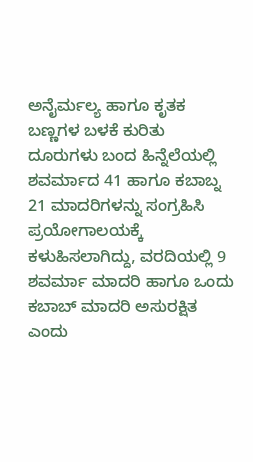ಅನೈರ್ಮಲ್ಯ ಹಾಗೂ ಕೃತಕ ಬಣ್ಣಗಳ ಬಳಕೆ ಕುರಿತು ದೂರುಗಳು ಬಂದ ಹಿನ್ನೆಲೆಯಲ್ಲಿ ಶವರ್ಮಾದ 41 ಹಾಗೂ ಕಬಾಬ್ನ 21 ಮಾದರಿಗಳನ್ನು ಸಂಗ್ರಹಿಸಿ ಪ್ರಯೋಗಾಲಯಕ್ಕೆ ಕಳುಹಿಸಲಾಗಿದ್ದು, ವರದಿಯಲ್ಲಿ 9 ಶವರ್ಮಾ ಮಾದರಿ ಹಾಗೂ ಒಂದು ಕಬಾಬ್ ಮಾದರಿ ಅಸುರಕ್ಷಿತ ಎಂದು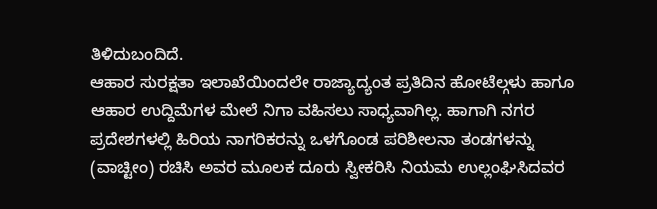ತಿಳಿದುಬಂದಿದೆ.
ಆಹಾರ ಸುರಕ್ಷತಾ ಇಲಾಖೆಯಿಂದಲೇ ರಾಜ್ಯಾದ್ಯಂತ ಪ್ರತಿದಿನ ಹೋಟೆಲ್ಗಳು ಹಾಗೂ ಆಹಾರ ಉದ್ದಿಮೆಗಳ ಮೇಲೆ ನಿಗಾ ವಹಿಸಲು ಸಾಧ್ಯವಾಗಿಲ್ಲ. ಹಾಗಾಗಿ ನಗರ ಪ್ರದೇಶಗಳಲ್ಲಿ ಹಿರಿಯ ನಾಗರಿಕರನ್ನು ಒಳಗೊಂಡ ಪರಿಶೀಲನಾ ತಂಡಗಳನ್ನು (ವಾಚ್ಟೀಂ) ರಚಿಸಿ ಅವರ ಮೂಲಕ ದೂರು ಸ್ವೀಕರಿಸಿ ನಿಯಮ ಉಲ್ಲಂಘಿಸಿದವರ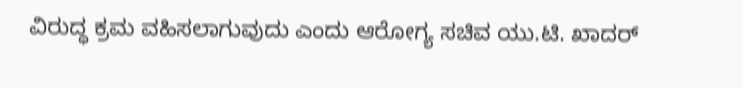ವಿರುದ್ಧ ಕ್ರಮ ವಹಿಸಲಾಗುವುದು ಎಂದು ಆರೋಗ್ಯ ಸಚಿವ ಯು.ಟಿ. ಖಾದರ್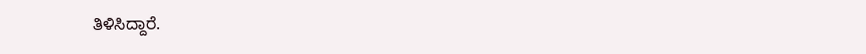ತಿಳಿಸಿದ್ದಾರೆ.